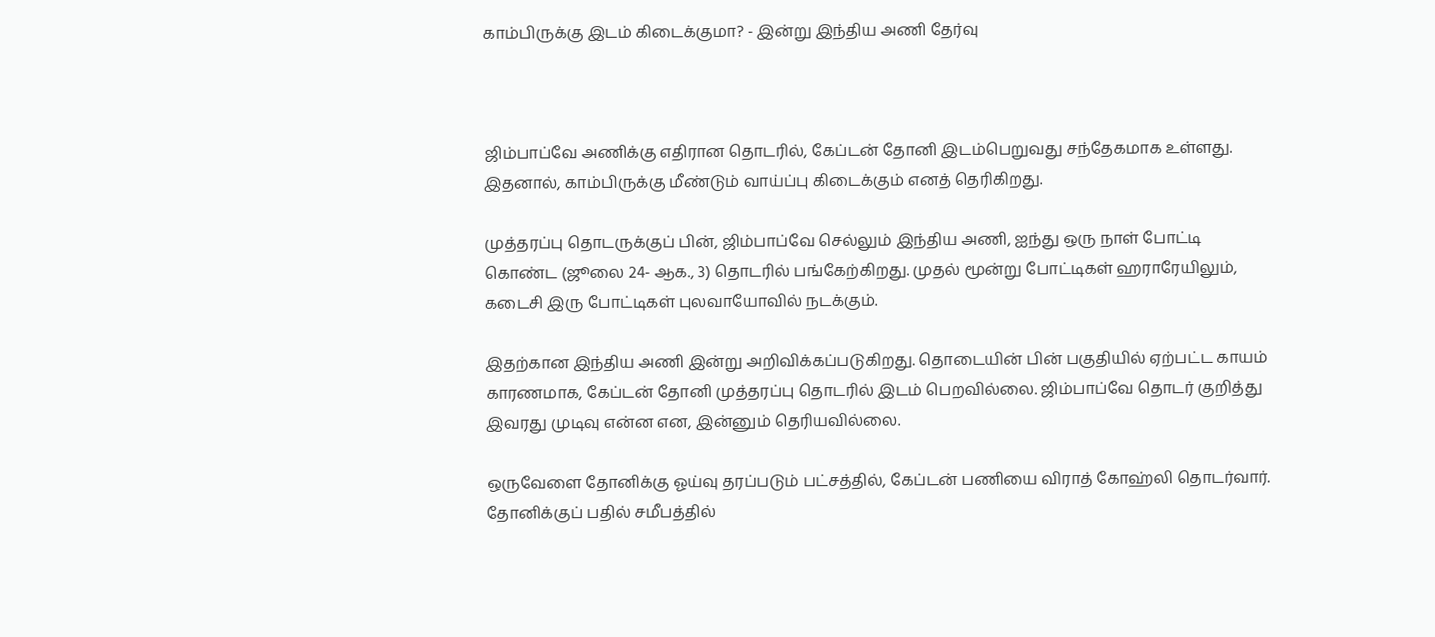காம்பிருக்கு இடம் கிடைக்குமா? - இன்று இந்திய அணி தேர்வு



ஜிம்பாப்வே அணிக்கு எதிரான தொடரில், கேப்டன் தோனி இடம்பெறுவது சந்தேகமாக உள்ளது. இதனால், காம்பிருக்கு மீண்டும் வாய்ப்பு கிடைக்கும் எனத் தெரிகிறது.

முத்தரப்பு தொடருக்குப் பின், ஜிம்பாப்வே செல்லும் இந்திய அணி, ஐந்து ஒரு நாள் போட்டி கொண்ட (ஜூலை 24- ஆக., 3) தொடரில் பங்கேற்கிறது. முதல் மூன்று போட்டிகள் ஹராரேயிலும், கடைசி இரு போட்டிகள் புலவாயோவில் நடக்கும்.

இதற்கான இந்திய அணி இன்று அறிவிக்கப்படுகிறது. தொடையின் பின் பகுதியில் ஏற்பட்ட காயம் காரணமாக, கேப்டன் தோனி முத்தரப்பு தொடரில் இடம் பெறவில்லை. ஜிம்பாப்வே தொடர் குறித்து இவரது முடிவு என்ன என, இன்னும் தெரியவில்லை.

ஒருவேளை தோனிக்கு ஓய்வு தரப்படும் பட்சத்தில், கேப்டன் பணியை விராத் கோஹ்லி தொடர்வார். தோனிக்குப் பதில் சமீபத்தில்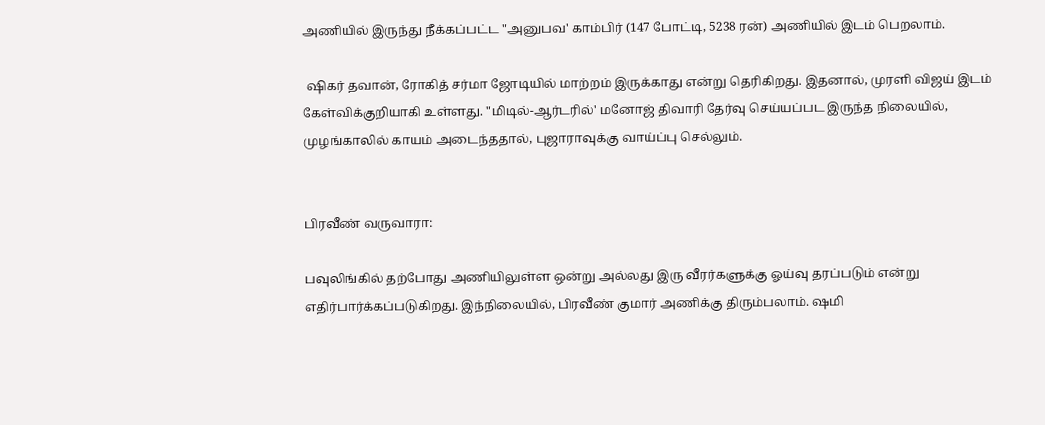அணியில் இருந்து நீக்கப்பட்ட "அனுபவ' காம்பிர் (147 போட்டி, 5238 ரன்) அணியில் இடம் பெறலாம்.

 ஷிகர் தவான், ரோகித் சர்மா ஜோடியில் மாற்றம் இருக்காது என்று தெரிகிறது. இதனால், முரளி விஜய் இடம் கேள்விக்குறியாகி உள்ளது. "மிடில்-ஆர்டரில்' மனோஜ் திவாரி தேர்வு செய்யப்பட இருந்த நிலையில், முழங்காலில் காயம் அடைந்ததால், புஜாராவுக்கு வாய்ப்பு செல்லும்.


பிரவீண் வருவாரா:

பவுலிங்கில் தற்போது அணியிலுள்ள ஒன்று அல்லது இரு வீரர்களுக்கு ஓய்வு தரப்படும் என்று எதிர்பார்க்கப்படுகிறது. இந்நிலையில், பிரவீண் குமார் அணிக்கு திரும்பலாம். ஷமி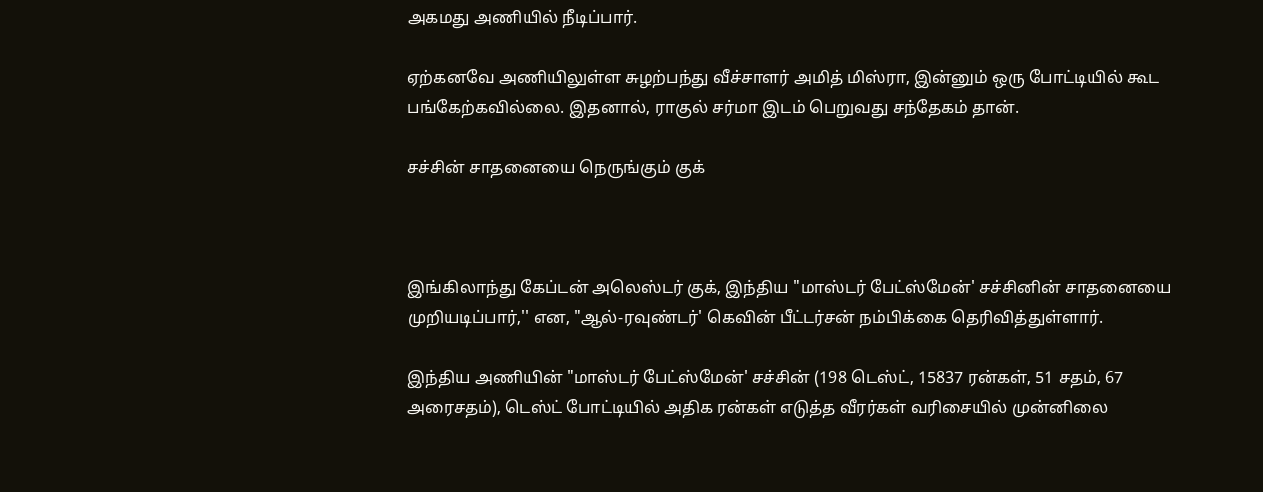அகமது அணியில் நீடிப்பார்.

ஏற்கனவே அணியிலுள்ள சுழற்பந்து வீச்சாளர் அமித் மிஸ்ரா, இன்னும் ஒரு போட்டியில் கூட பங்கேற்கவில்லை. இதனால், ராகுல் சர்மா இடம் பெறுவது சந்தேகம் தான்.

சச்சின் சாதனையை நெருங்கும் குக்



இங்கிலாந்து கேப்டன் அலெஸ்டர் குக், இந்திய "மாஸ்டர் பேட்ஸ்மேன்' சச்சினின் சாதனையை முறியடிப்பார்,'' என, "ஆல்-ரவுண்டர்' கெவின் பீட்டர்சன் நம்பிக்கை தெரிவித்துள்ளார்.

இந்திய அணியின் "மாஸ்டர் பேட்ஸ்மேன்' சச்சின் (198 டெஸ்ட், 15837 ரன்கள், 51 சதம், 67 அரைசதம்), டெஸ்ட் போட்டியில் அதிக ரன்கள் எடுத்த வீரர்கள் வரிசையில் முன்னிலை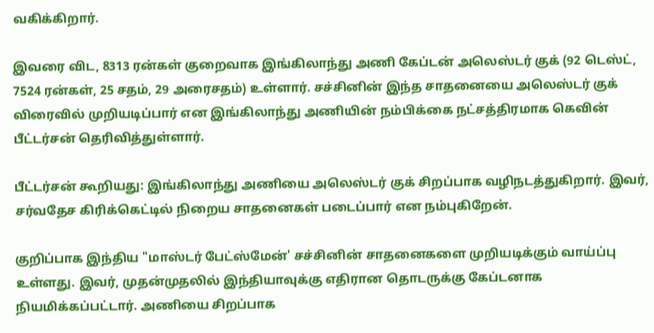வகிக்கிறார்.

இவரை விட, 8313 ரன்கள் குறைவாக இங்கிலாந்து அணி கேப்டன் அலெஸ்டர் குக் (92 டெஸ்ட், 7524 ரன்கள், 25 சதம், 29 அரைசதம்) உள்ளார். சச்சினின் இந்த சாதனையை அலெஸ்டர் குக் விரைவில் முறியடிப்பார் என இங்கிலாந்து அணியின் நம்பிக்கை நட்சத்திரமாக கெவின் பீட்டர்சன் தெரிவித்துள்ளார்.

பீட்டர்சன் கூறியது: இங்கிலாந்து அணியை அலெஸ்டர் குக் சிறப்பாக வழிநடத்துகிறார். இவர், சர்வதேச கிரிக்கெட்டில் நிறைய சாதனைகள் படைப்பார் என நம்புகிறேன்.

குறிப்பாக இந்திய "மாஸ்டர் பேட்ஸ்மேன்' சச்சினின் சாதனைகளை முறியடிக்கும் வாய்ப்பு உள்ளது. இவர், முதன்முதலில் இந்தியாவுக்கு எதிரான தொடருக்கு கேப்டனாக நியமிக்கப்பட்டார். அணியை சிறப்பாக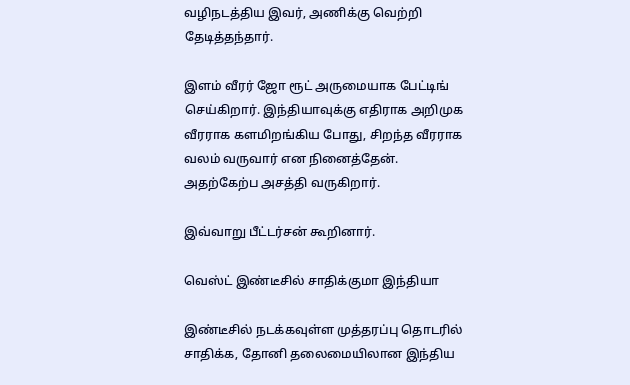வழிநடத்திய இவர், அணிக்கு வெற்றி தேடித்தந்தார்.

இளம் வீரர் ஜோ ரூட் அருமையாக பேட்டிங் செய்கிறார். இந்தியாவுக்கு எதிராக அறிமுக வீரராக களமிறங்கிய போது, சிறந்த வீரராக வலம் வருவார் என நினைத்தேன். அதற்கேற்ப அசத்தி வருகிறார்.

இவ்வாறு பீட்டர்சன் கூறினார்.

வெஸ்ட் இண்டீசில் சாதிக்குமா இந்தியா

இண்டீசில் நடக்கவுள்ள முத்தரப்பு தொடரில் சாதிக்க, தோனி தலைமையிலான இந்திய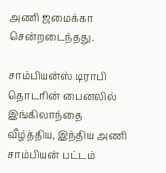அணி ஜமைக்கா சென்றடைந்தது.

சாம்பியன்ஸ் டிராபி தொடரின் பைனலில் இங்கிலாந்தை வீழ்த்திய, இந்திய அணி சாம்பியன் பட்டம்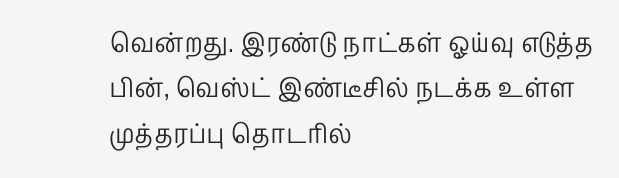வென்றது. இரண்டு நாட்கள் ஓய்வு எடுத்த பின், வெஸ்ட் இண்டீசில் நடக்க உள்ள முத்தரப்பு தொடரில்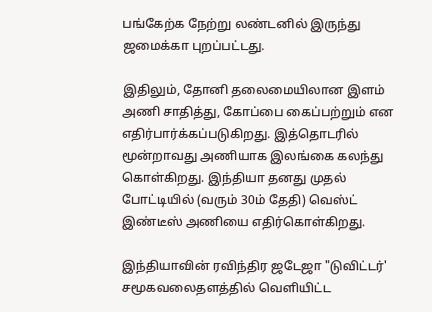பங்கேற்க நேற்று லண்டனில் இருந்து ஜமைக்கா புறப்பட்டது.

இதிலும், தோனி தலைமையிலான இளம் அணி சாதித்து, கோப்பை கைப்பற்றும் என எதிர்பார்க்கப்படுகிறது. இத்தொடரில் மூன்றாவது அணியாக இலங்கை கலந்து கொள்கிறது. இந்தியா தனது முதல் போட்டியில் (வரும் 30ம் தேதி) வெஸ்ட் இண்டீஸ் அணியை எதிர்கொள்கிறது.

இந்தியாவின் ரவிந்திர ஜடேஜா "டுவிட்டர்' சமூகவலைதளத்தில் வெளியிட்ட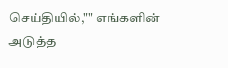செய்தியில்,"" எங்களின் அடுத்த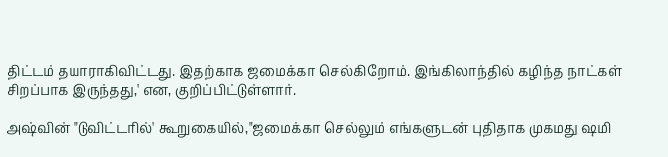திட்டம் தயாராகிவிட்டது. இதற்காக ஜமைக்கா செல்கிறோம். இங்கிலாந்தில் கழிந்த நாட்கள் சிறப்பாக இருந்தது,' என, குறிப்பிட்டுள்ளார்.

அஷ்வின் "டுவிட்டரில்' கூறுகையில்,"ஜமைக்கா செல்லும் எங்களுடன் புதிதாக முகமது ஷமி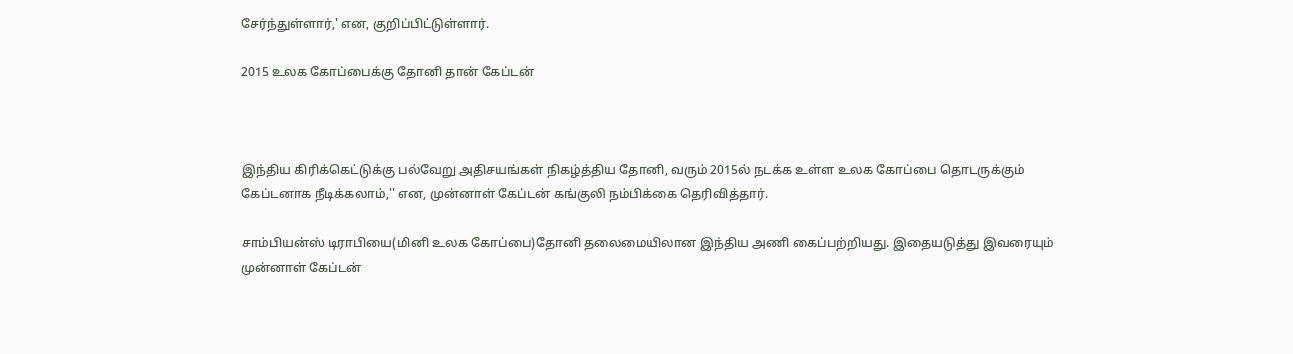சேர்ந்துள்ளார்,' என, குறிப்பிட்டுள்ளார்.

2015 உலக கோப்பைக்கு தோனி தான் கேப்டன்



இந்திய கிரிக்கெட்டுக்கு பல்வேறு அதிசயங்கள் நிகழ்த்திய தோனி, வரும் 2015ல் நடக்க உள்ள உலக கோப்பை தொடருக்கும் கேப்டனாக நீடிக்கலாம்,'' என, முன்னாள் கேப்டன் கங்குலி நம்பிக்கை தெரிவித்தார்.

சாம்பியன்ஸ் டிராபியை(மினி உலக கோப்பை)தோனி தலைமையிலான இந்திய அணி கைப்பற்றியது. இதையடுத்து இவரையும் முன்னாள் கேப்டன்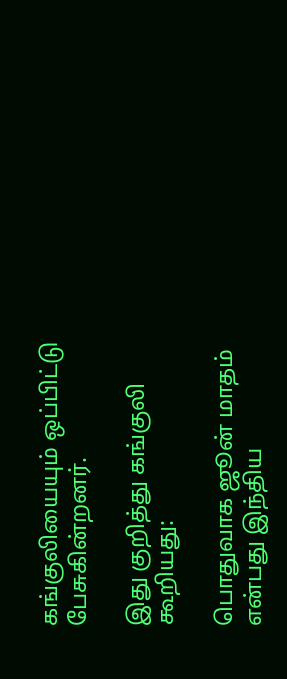கங்குலியையும் ஒப்பிட்டு பேசுகின்றனர்.

இது குறித்து கங்குலி கூறியது:

பொதுவாக ஜூன் மாதம் என்பது இந்திய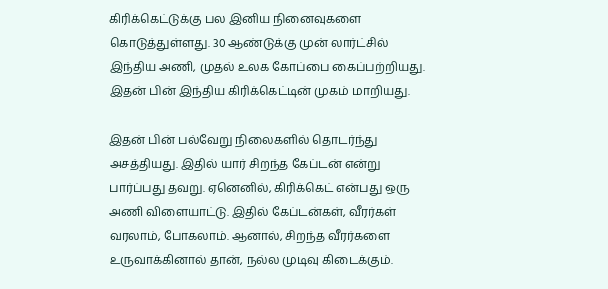கிரிக்கெட்டுக்கு பல இனிய நினைவுகளை கொடுத்துள்ளது. 30 ஆண்டுக்கு முன் லார்ட்சில் இந்திய அணி, முதல் உலக கோப்பை கைப்பற்றியது. இதன் பின் இந்திய கிரிக்கெட்டின் முகம் மாறியது.

இதன் பின் பல்வேறு நிலைகளில் தொடர்ந்து அசத்தியது. இதில் யார் சிறந்த கேப்டன் என்று பார்ப்பது தவறு. ஏனெனில், கிரிக்கெட் என்பது ஒரு அணி விளையாட்டு. இதில் கேப்டன்கள், வீரர்கள் வரலாம், போகலாம். ஆனால், சிறந்த வீரர்களை உருவாக்கினால் தான், நல்ல முடிவு கிடைக்கும்.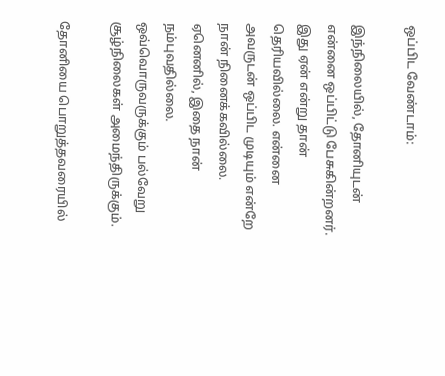ஒப்பிட வேண்டாம்:

இந்நிலையில், தோனியுடன் என்னை ஒப்பிட்டு பேசுகின்றனர். இது ஏன் என்று தான் தெரியவில்லை. என்னை அவருடன் ஒப்பிட முடியும் என்றே நான் நினைக்கவில்லை. ஏனெனில், இதை நான் நம்புவதில்லை. ஒவ்வொருவருக்கும் பல்வேறு சூழ்நிலைகள் அமைந்திருக்கும்.

தோனியை பொறுத்தவரையில்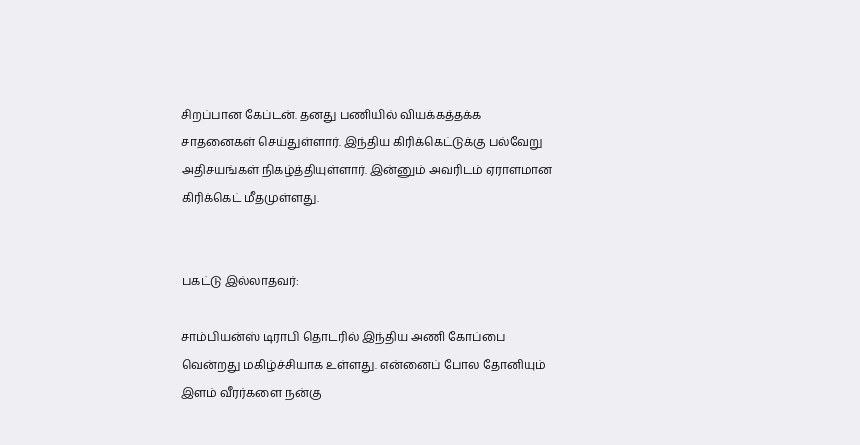சிறப்பான கேப்டன். தனது பணியில் வியக்கத்தக்க சாதனைகள் செய்துள்ளார். இந்திய கிரிக்கெட்டுக்கு பல்வேறு அதிசயங்கள் நிகழ்த்தியுள்ளார். இன்னும் அவரிடம் ஏராளமான கிரிக்கெட் மீதமுள்ளது.


பகட்டு இல்லாதவர்:

சாம்பியன்ஸ் டிராபி தொடரில் இந்திய அணி கோப்பை வென்றது மகிழ்ச்சியாக உள்ளது. என்னைப் போல தோனியும் இளம் வீரர்களை நன்கு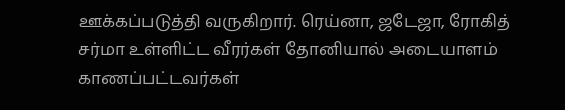ஊக்கப்படுத்தி வருகிறார். ரெய்னா, ஜடேஜா, ரோகித் சர்மா உள்ளிட்ட வீரர்கள் தோனியால் அடையாளம் காணப்பட்டவர்கள்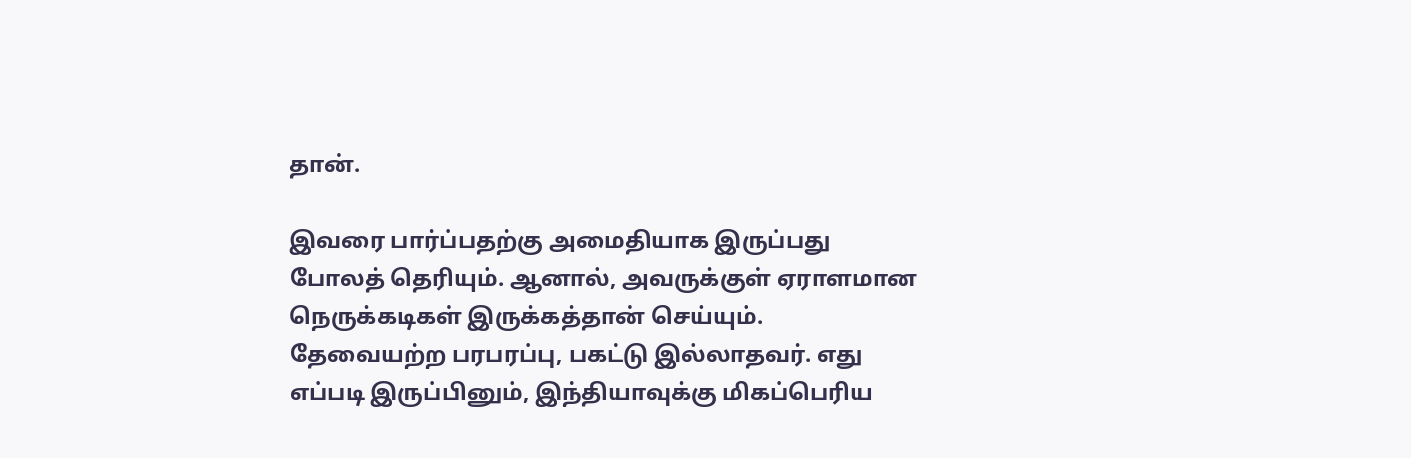தான்.

இவரை பார்ப்பதற்கு அமைதியாக இருப்பது போலத் தெரியும். ஆனால், அவருக்குள் ஏராளமான நெருக்கடிகள் இருக்கத்தான் செய்யும். தேவையற்ற பரபரப்பு, பகட்டு இல்லாதவர். எது எப்படி இருப்பினும், இந்தியாவுக்கு மிகப்பெரிய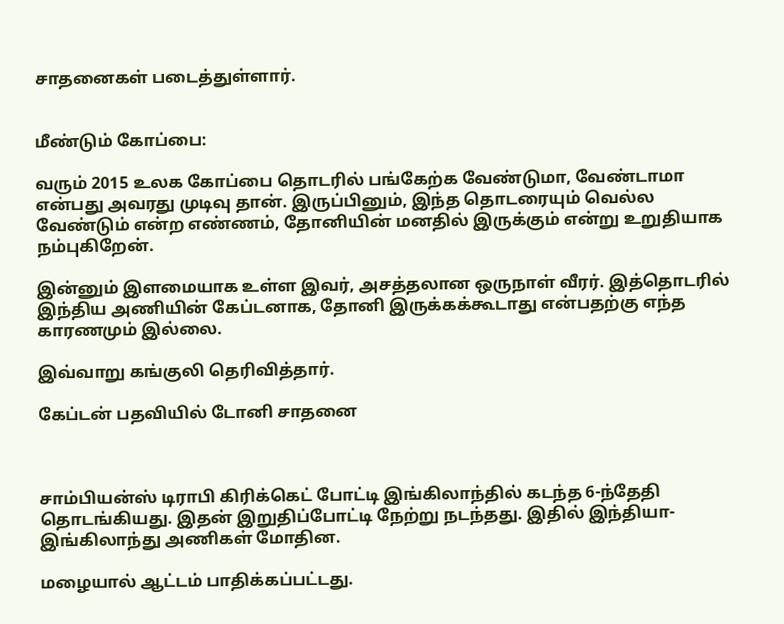சாதனைகள் படைத்துள்ளார்.


மீண்டும் கோப்பை:

வரும் 2015 உலக கோப்பை தொடரில் பங்கேற்க வேண்டுமா, வேண்டாமா என்பது அவரது முடிவு தான். இருப்பினும், இந்த தொடரையும் வெல்ல வேண்டும் என்ற எண்ணம், தோனியின் மனதில் இருக்கும் என்று உறுதியாக நம்புகிறேன்.

இன்னும் இளமையாக உள்ள இவர், அசத்தலான ஒருநாள் வீரர். இத்தொடரில் இந்திய அணியின் கேப்டனாக, தோனி இருக்கக்கூடாது என்பதற்கு எந்த காரணமும் இல்லை.

இவ்வாறு கங்குலி தெரிவித்தார்.

கேப்டன் பதவியில் டோனி சாதனை



சாம்பியன்ஸ் டிராபி கிரிக்கெட் போட்டி இங்கிலாந்தில் கடந்த 6-ந்தேதி தொடங்கியது. இதன் இறுதிப்போட்டி நேற்று நடந்தது. இதில் இந்தியா-இங்கிலாந்து அணிகள் மோதின.

மழையால் ஆட்டம் பாதிக்கப்பட்டது.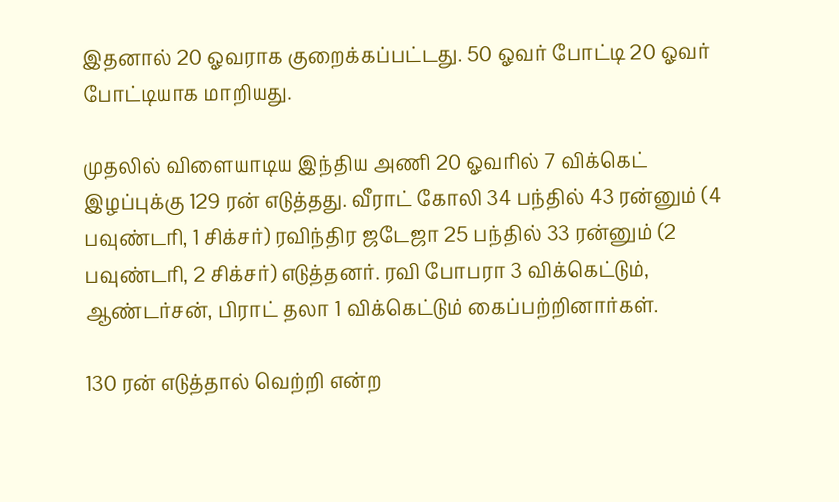இதனால் 20 ஓவராக குறைக்கப்பட்டது. 50 ஓவர் போட்டி 20 ஓவர் போட்டியாக மாறியது.

முதலில் விளையாடிய இந்திய அணி 20 ஓவரில் 7 விக்கெட் இழப்புக்கு 129 ரன் எடுத்தது. வீராட் கோலி 34 பந்தில் 43 ரன்னும் (4 பவுண்டரி, 1 சிக்சர்) ரவிந்திர ஜடேஜா 25 பந்தில் 33 ரன்னும் (2 பவுண்டரி, 2 சிக்சர்) எடுத்தனர். ரவி போபரா 3 விக்கெட்டும், ஆண்டர்சன், பிராட் தலா 1 விக்கெட்டும் கைப்பற்றினார்கள்.

130 ரன் எடுத்தால் வெற்றி என்ற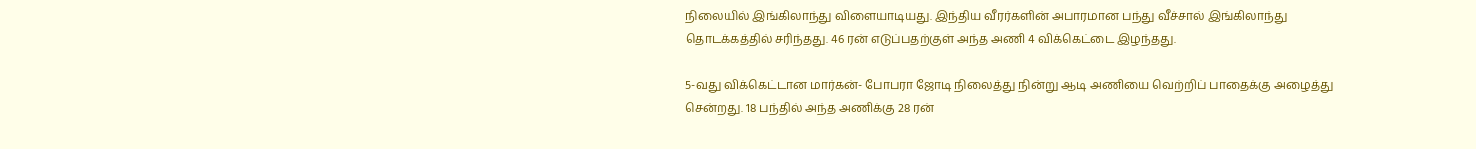நிலையில் இங்கிலாந்து விளையாடியது. இந்திய வீரர்களின் அபாரமான பந்து வீச்சால் இங்கிலாந்து தொடக்கத்தில் சரிந்தது. 46 ரன் எடுப்பதற்குள் அந்த அணி 4 விக்கெட்டை இழந்தது.

5-வது விக்கெட்டான மார்கன்- போபரா ஜோடி நிலைத்து நின்று ஆடி அணியை வெற்றிப் பாதைக்கு அழைத்து சென்றது. 18 பந்தில் அந்த அணிக்கு 28 ரன்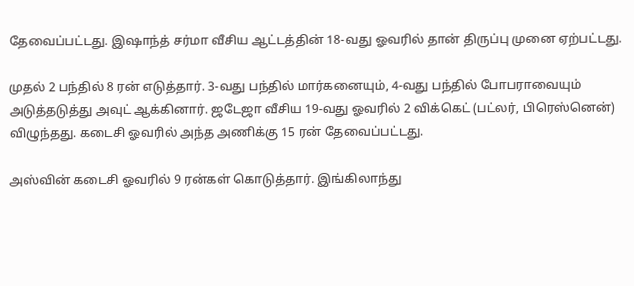தேவைப்பட்டது. இஷாந்த் சர்மா வீசிய ஆட்டத்தின் 18-வது ஓவரில் தான் திருப்பு முனை ஏற்பட்டது.

முதல் 2 பந்தில் 8 ரன் எடுத்தார். 3-வது பந்தில் மார்கனையும், 4-வது பந்தில் போபராவையும் அடுத்தடுத்து அவுட் ஆக்கினார். ஜடேஜா வீசிய 19-வது ஓவரில் 2 விக்கெட் (பட்லர், பிரெஸ்னென்) விழுந்தது. கடைசி ஓவரில் அந்த அணிக்கு 15 ரன் தேவைப்பட்டது.

அஸ்வின் கடைசி ஓவரில் 9 ரன்கள் கொடுத்தார். இங்கிலாந்து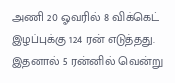அணி 20 ஓவரில் 8 விக்கெட் இழப்புக்கு 124 ரன் எடுத்தது. இதனால் 5 ரன்னில் வென்று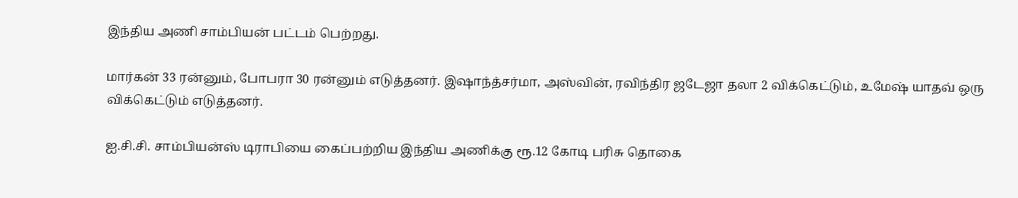இந்திய அணி சாம்பியன் பட்டம் பெற்றது.

மார்கன் 33 ரன்னும், போபரா 30 ரன்னும் எடுத்தனர். இஷாந்த்சர்மா, அஸ்வின், ரவிந்திர ஜடேஜா தலா 2 விக்கெட்டும், உமேஷ் யாதவ் ஒரு விக்கெட்டும் எடுத்தனர்.

ஐ.சி.சி. சாம்பியன்ஸ் டிராபியை கைப்பற்றிய இந்திய அணிக்கு ரூ.12 கோடி பரிசு தொகை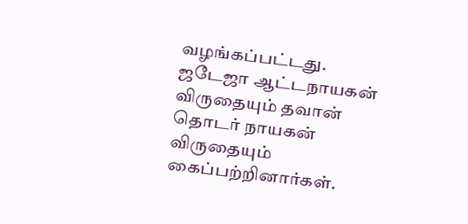வழங்கப்பட்டது. ஜடேஜா ஆட்டநாயகன் விருதையும் தவான் தொடர் நாயகன் விருதையும் கைப்பற்றினார்கள்.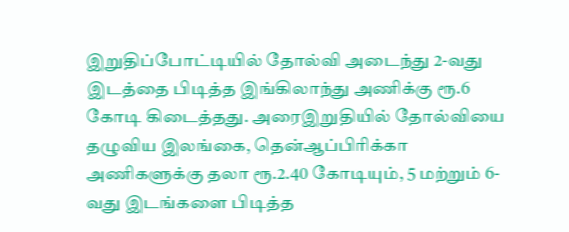இறுதிப்போட்டியில் தோல்வி அடைந்து 2-வது இடத்தை பிடித்த இங்கிலாந்து அணிக்கு ரூ.6 கோடி கிடைத்தது. அரைஇறுதியில் தோல்வியை தழுவிய இலங்கை, தென்ஆப்பிரிக்கா அணிகளுக்கு தலா ரூ.2.40 கோடியும், 5 மற்றும் 6-வது இடங்களை பிடித்த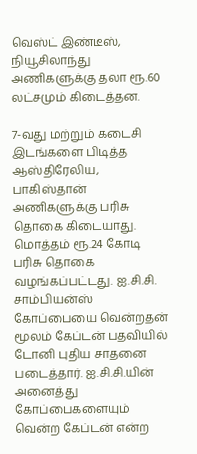வெஸ்ட் இண்டீஸ், நியூசிலாந்து அணிகளுக்கு தலா ரூ.60 லட்சமும் கிடைத்தன.

7-வது மற்றும் கடைசி இடங்களை பிடித்த ஆஸ்திரேலிய, பாகிஸ்தான் அணிகளுக்கு பரிசு தொகை கிடையாது. மொத்தம் ரூ.24 கோடி பரிசு தொகை வழங்கப்பட்டது. ஐ.சி.சி. சாம்பியன்ஸ் கோப்பையை வென்றதன் மூலம் கேப்டன் பதவியில் டோனி புதிய சாதனை படைத்தார். ஐ.சி.சி.யின் அனைத்து கோப்பைகளையும் வென்ற கேப்டன் என்ற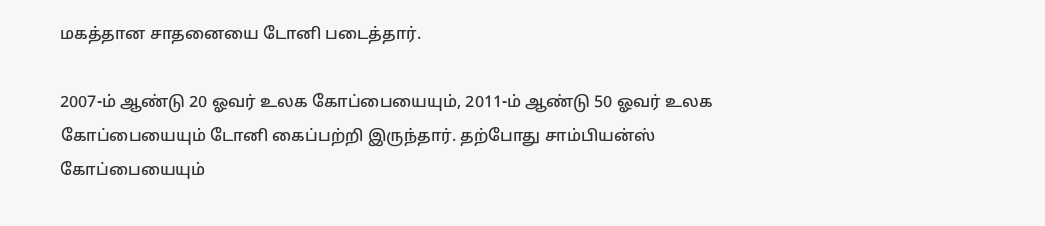மகத்தான சாதனையை டோனி படைத்தார்.

2007-ம் ஆண்டு 20 ஓவர் உலக கோப்பையையும், 2011-ம் ஆண்டு 50 ஓவர் உலக கோப்பையையும் டோனி கைப்பற்றி இருந்தார். தற்போது சாம்பியன்ஸ் கோப்பையையும்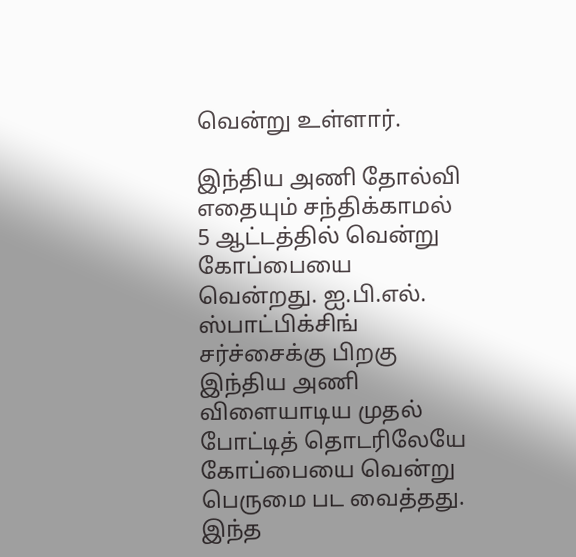வென்று உள்ளார்.

இந்திய அணி தோல்வி எதையும் சந்திக்காமல் 5 ஆட்டத்தில் வென்று கோப்பையை வென்றது. ஐ.பி.எல். ஸ்பாட்பிக்சிங் சர்ச்சைக்கு பிறகு இந்திய அணி விளையாடிய முதல் போட்டித் தொடரிலேயே கோப்பையை வென்று பெருமை பட வைத்தது. இந்த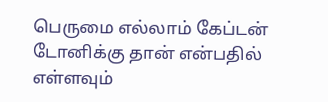பெருமை எல்லாம் கேப்டன் டோனிக்கு தான் என்பதில் எள்ளவும்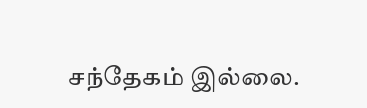சந்தேகம் இல்லை.